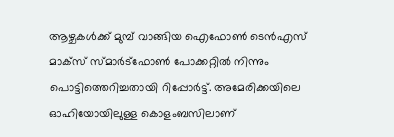ആഴ്ചകൾക്ക് മുമ്പ് വാങ്ങിയ ഐഫോൺ ടെൻഎസ് മാക്സ് സ്മാർട്ഫോൺ പോക്കറ്റിൽ നിന്നും പൊട്ടിത്തെറിച്ചതായി റിപ്പോർട്ട്. അമേരിക്കയിലെ ഓഹിയോയിലുള്ള കൊളംബസിലാണ്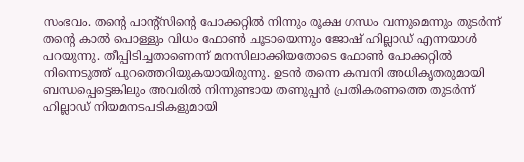സംഭവം. തന്റെ പാന്റ്സിന്റെ പോക്കറ്റിൽ നിന്നും രൂക്ഷ ഗന്ധം വന്നുമെന്നും തുടർന്ന് തന്റെ കാൽ പൊള്ളും വിധം ഫോൺ ചൂടായെന്നും ജോഷ് ഹില്ലാഡ് എന്നയാൾ പറയുന്നു. തീപ്പിടിച്ചതാണെന്ന് മനസിലാക്കിയതോടെ ഫോൺ പോക്കറ്റിൽ നിന്നെടുത്ത് പുറത്തെറിയുകയായിരുന്നു. ഉടൻ തന്നെ കമ്പനി അധികൃതരുമായി ബന്ധപ്പെട്ടെങ്കിലും അവരിൽ നിന്നുണ്ടായ തണുപ്പൻ പ്രതികരണത്തെ തുടർന്ന് ഹില്ലാഡ് നിയമനടപടികളുമായി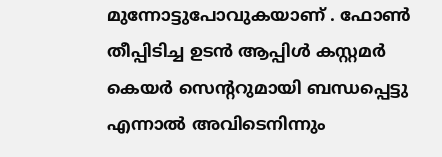മുന്നോട്ടുപോവുകയാണ് . ഫോൺ തീപ്പിടിച്ച ഉടൻ ആപ്പിൾ കസ്റ്റമർ കെയർ സെന്ററുമായി ബന്ധപ്പെട്ടു എന്നാൽ അവിടെനിന്നും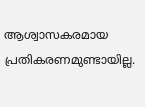ആശ്വാസകരമായ പ്രതികരണമുണ്ടായില്ല.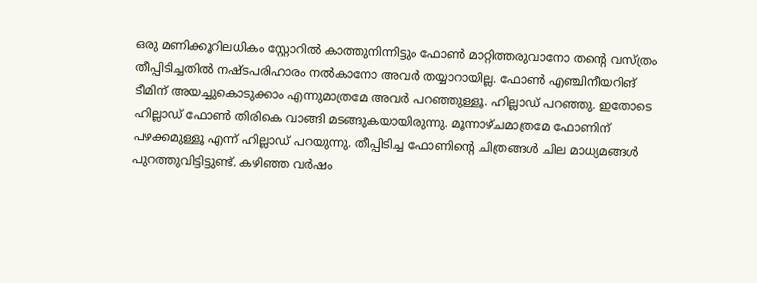ഒരു മണിക്കൂറിലധികം സ്റ്റോറിൽ കാത്തുനിന്നിട്ടും ഫോൺ മാറ്റിത്തരുവാനോ തന്റെ വസ്ത്രം തീപ്പിടിച്ചതിൽ നഷ്ടപരിഹാരം നൽകാനോ അവർ തയ്യാറായില്ല. ഫോൺ എഞ്ചിനീയറിങ് ടീമിന് അയച്ചുകൊടുക്കാം എന്നുമാത്രമേ അവർ പറഞ്ഞുള്ളൂ. ഹില്ലാഡ് പറഞ്ഞു. ഇതോടെ ഹില്ലാഡ് ഫോൺ തിരികെ വാങ്ങി മടങ്ങുകയായിരുന്നു. മൂന്നാഴ്ചമാത്രമേ ഫോണിന് പഴക്കമുള്ളൂ എന്ന് ഹില്ലാഡ് പറയുന്നു. തീപ്പിടിച്ച ഫോണിന്റെ ചിത്രങ്ങൾ ചില മാധ്യമങ്ങൾ പുറത്തുവിട്ടിട്ടുണ്ട്. കഴിഞ്ഞ വർഷം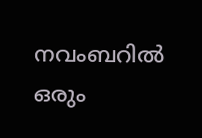നവംബറിൽ ഒരും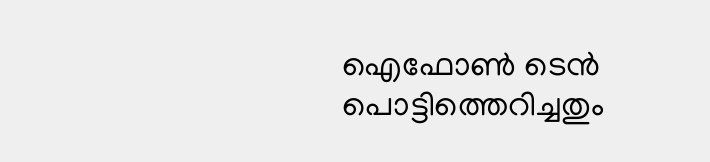ഐഫോൺ ടെൻ പൊട്ടിത്തെറിച്ചതും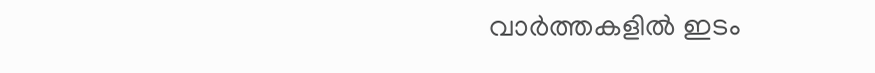വാർത്തകളിൽ ഇടം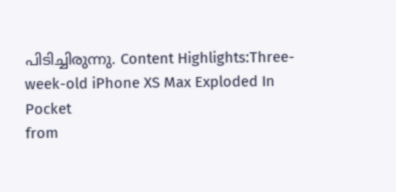പിടിച്ചിരുന്നു. Content Highlights:Three-week-old iPhone XS Max Exploded In Pocket
from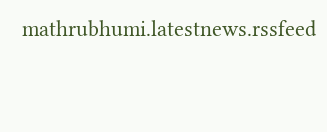mathrubhumi.latestnews.rssfeed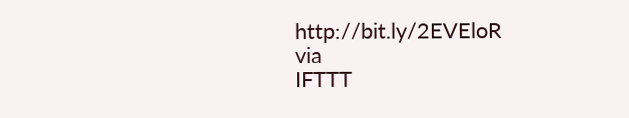http://bit.ly/2EVEloR
via
IFTTT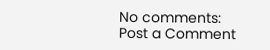No comments:
Post a Comment